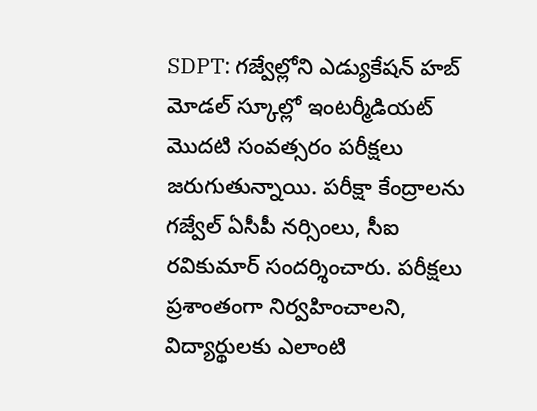SDPT: గజ్వేల్లోని ఎడ్యుకేషన్ హబ్ మోడల్ స్కూల్లో ఇంటర్మీడియట్ మొదటి సంవత్సరం పరీక్షలు జరుగుతున్నాయి. పరీక్షా కేంద్రాలను గజ్వేల్ ఏసీపీ నర్సింలు, సీఐ రవికుమార్ సందర్శించారు. పరీక్షలు ప్రశాంతంగా నిర్వహించాలని, విద్యార్థులకు ఎలాంటి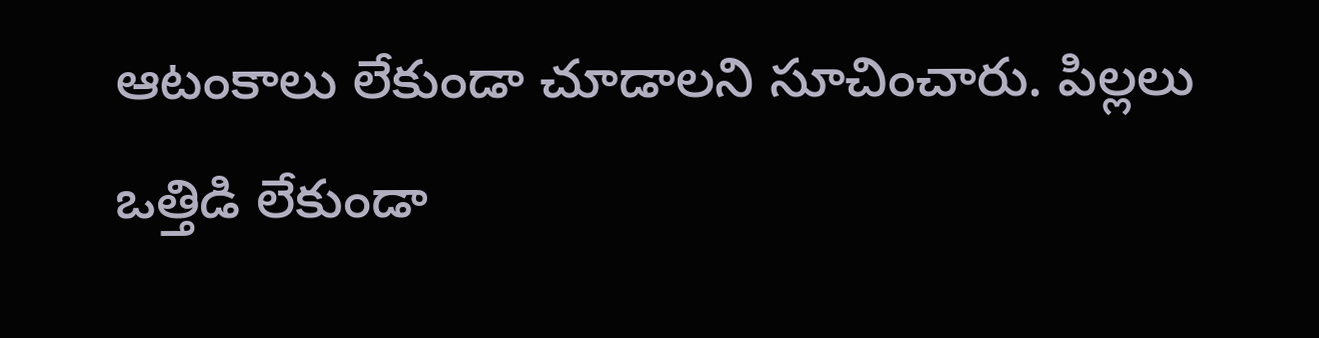ఆటంకాలు లేకుండా చూడాలని సూచించారు. పిల్లలు ఒత్తిడి లేకుండా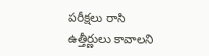పరీక్షలు రాసి ఉత్తీర్ణులు కావాలని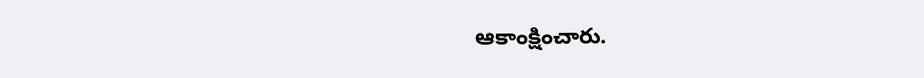ఆకాంక్షించారు.